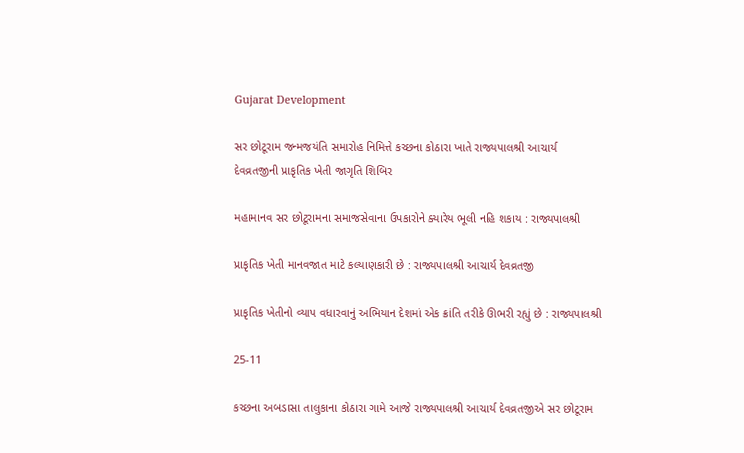Gujarat Development

સર છોટૂરામ જન્મજયંતિ સમારોહ નિમિત્તે કચ્છના કોઠારા ખાતે રાજ્યપાલશ્રી આચાર્ય દેવવ્રતજીની પ્રાકૃતિક ખેતી જાગૃતિ શિબિર

મહામાનવ સર છોટૂરામના સમાજસેવાના ઉપકારોને ક્યારેય ભૂલી નહિ શકાય : રાજ્યપાલશ્રી

પ્રાકૃતિક ખેતી માનવજાત માટે કલ્યાણકારી છે : રાજ્યપાલશ્રી આચાર્ય દેવવ્રતજી

પ્રાકૃતિક ખેતીનો વ્યાપ વધારવાનું અભિયાન દેશમાં એક ક્રાંતિ તરીકે ઊભરી રહ્યું છે : રાજ્યપાલશ્રી

25-11

કચ્છના અબડાસા તાલુકાના કોઠારા ગામે આજે રાજ્યપાલશ્રી આચાર્ય દેવવ્રતજીએ સર છોટૂરામ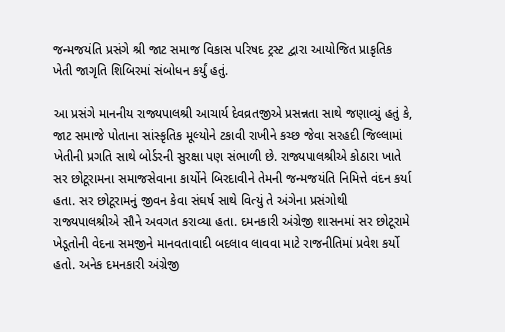જન્મજયંતિ પ્રસંગે શ્રી જાટ સમાજ વિકાસ પરિષદ ટ્રસ્ટ દ્વારા આયોજિત પ્રાકૃતિક ખેતી જાગૃતિ શિબિરમાં સંબોધન કર્યું હતું.

આ પ્રસંગે માનનીય રાજ્યપાલશ્રી આચાર્ય દેવવ્રતજીએ પ્રસન્નતા સાથે જણાવ્યું હતું કે, જાટ સમાજે પોતાના સાંસ્કૃતિક મૂલ્યોને ટકાવી રાખીને કચ્છ જેવા સરહદી જિલ્લામાં ખેતીની પ્રગતિ સાથે બોર્ડરની સુરક્ષા પણ સંભાળી છે. રાજ્યપાલશ્રીએ કોઠારા ખાતે સર છોટૂરામના સમાજસેવાના કાર્યોને બિરદાવીને તેમની જન્મજયંતિ નિમિત્તે વંદન કર્યા હતા. સર છોટૂરામનું જીવન કેવા સંઘર્ષ સાથે વિત્યું તે અંગેના પ્રસંગોથી રાજ્યપાલશ્રીએ સૌને અવગત કરાવ્યા હતા. દમનકારી અંગ્રેજી શાસનમાં સર છોટૂરામે ખેડૂતોની વેદના સમજીને માનવતાવાદી બદલાવ લાવવા માટે રાજનીતિમાં પ્રવેશ કર્યો હતો. અનેક દમનકારી અંગ્રેજી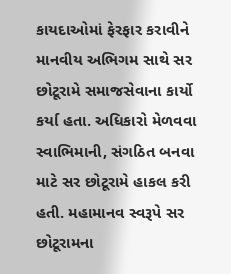કાયદાઓમાં ફેરફાર કરાવીને માનવીય અભિગમ સાથે સર છોટૂરામે સમાજસેવાના કાર્યો કર્યા હતા. અધિકારો મેળવવા સ્વાભિમાની, સંગઠિત બનવા માટે સર છોટૂરામે હાકલ કરી હતી. મહામાનવ સ્વરૂપે સર છોટૂરામના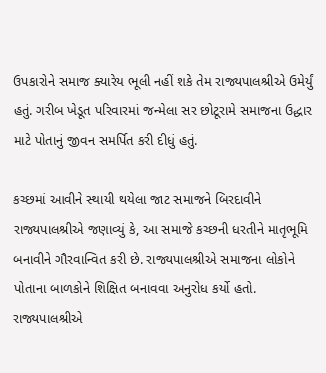ઉપકારોને સમાજ ક્યારેય ભૂલી નહીં શકે તેમ રાજ્યપાલશ્રીએ ઉમેર્યું હતું. ગરીબ ખેડૂત પરિવારમાં જન્મેલા સર છોટૂરામે સમાજના ઉદ્ધાર માટે પોતાનું જીવન સમર્પિત કરી દીધું હતું.

કચ્છમાં આવીને સ્થાયી થયેલા જાટ સમાજને બિરદાવીને રાજ્યપાલશ્રીએ જણાવ્યું કે, આ સમાજે કચ્છની ધરતીને માતૃભૂમિ બનાવીને ગૌરવાન્વિત કરી છે. રાજ્યપાલશ્રીએ સમાજના લોકોને પોતાના બાળકોને શિક્ષિત બનાવવા અનુરોધ કર્યો હતો. રાજ્યપાલશ્રીએ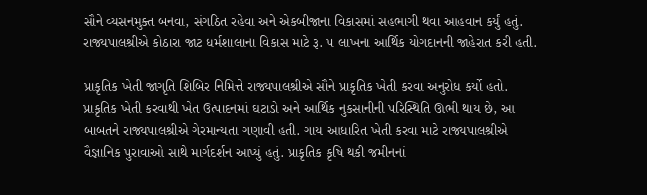સૌને વ્યસનમુક્ત બનવા, સંગઠિત રહેવા અને એકબીજાના વિકાસમાં સહભાગી થવા આહવાન કર્યું હતું. રાજ્યપાલશ્રીએ કોઠારા જાટ ધર્મશાલાના વિકાસ માટે રૂ. ૫ લાખના આર્થિક યોગદાનની જાહેરાત કરી હતી.

પ્રાકૃતિક ખેતી જાગૃતિ શિબિર નિમિત્તે રાજ્યપાલશ્રીએ સૌને પ્રાકૃતિક ખેતી કરવા અનુરોધ કર્યો હતો. પ્રાકૃતિક ખેતી કરવાથી ખેત ઉત્પાદનમાં ઘટાડો અને આર્થિક નુકસાનીની પરિસ્થિતિ ઊભી થાય છે, આ બાબતને રાજ્યપાલશ્રીએ ગેરમાન્યતા ગણાવી હતી. ગાય આધારિત ખેતી કરવા માટે રાજ્યપાલશ્રીએ વૈજ્ઞાનિક પુરાવાઓ સાથે માર્ગદર્શન આપ્યું હતું. પ્રાકૃતિક કૃષિ થકી જમીનનાં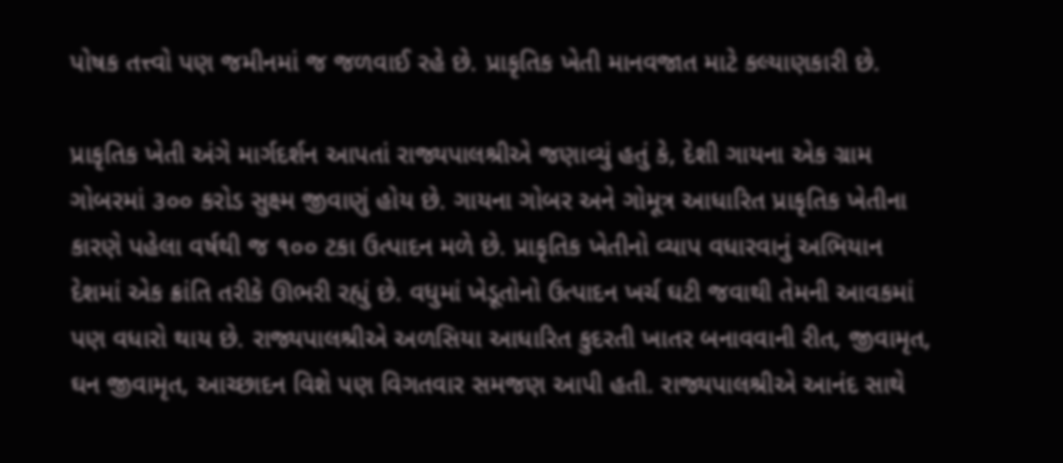પોષક તત્ત્વો પણ જમીનમાં જ જળવાઈ રહે છે. પ્રાકૃતિક ખેતી માનવજાત માટે કલ્યાણકારી છે.

પ્રાકૃતિક ખેતી અંગે માર્ગદર્શન આપતાં રાજ્યપાલશ્રીએ જણાવ્યું હતું કે, દેશી ગાયના એક ગ્રામ ગોબરમાં ૩૦૦ કરોડ સુક્ષ્મ જીવાણું હોય છે. ગાયના ગોબર અને ગોમૂત્ર આધારિત પ્રાકૃતિક ખેતીના કારણે પહેલા વર્ષથી જ ૧૦૦ ટકા ઉત્પાદન મળે છે. પ્રાકૃતિક ખેતીનો વ્યાપ વધારવાનું અભિયાન દેશમાં એક ક્રાંતિ તરીકે ઊભરી રહ્યું છે. વધુમાં ખેડૂતોનો ઉત્પાદન ખર્ચ ઘટી જવાથી તેમની આવકમાં પણ વધારો થાય છે. રાજ્યપાલશ્રીએ અળસિયા આધારિત કુદરતી ખાતર બનાવવાની રીત, જીવામૃત, ઘન જીવામૃત, આચ્છાદન વિશે પણ વિગતવાર સમજણ આપી હતી. રાજ્યપાલશ્રીએ આનંદ સાથે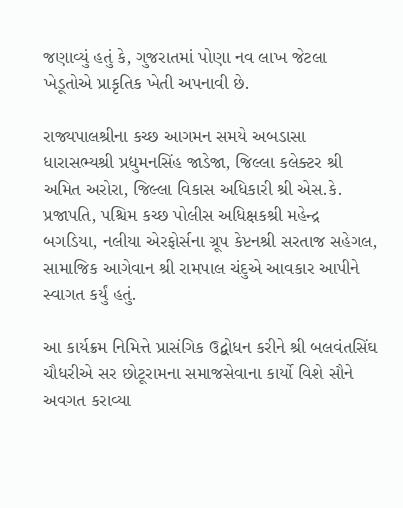જણાવ્યું હતું કે, ગુજરાતમાં પોણા નવ લાખ જેટલા ખેડૂતોએ પ્રાકૃતિક ખેતી અપનાવી છે.

રાજ્યપાલશ્રીના કચ્છ આગમન સમયે અબડાસા ધારાસભ્યશ્રી પ્રદ્યુમનસિંહ જાડેજા, જિલ્લા કલેક્ટર શ્રી અમિત અરોરા, જિલ્લા વિકાસ અધિકારી શ્રી એસ.કે. પ્રજાપતિ, પશ્ચિમ કચ્છ પોલીસ અધિક્ષકશ્રી મહેન્દ્ર બગડિયા, નલીયા એરફોર્સના ગ્રૂપ કેપ્ટનશ્રી સરતાજ સહેગલ, સામાજિક આગેવાન શ્રી રામપાલ ચંદુએ આવકાર આપીને સ્વાગત કર્યું હતું.

આ કાર્યક્રમ નિમિત્તે પ્રાસંગિક ઉદ્બોધન કરીને શ્રી બલવંતસિંઘ ચૌધરીએ સર છોટૂરામના સમાજસેવાના કાર્યો વિશે સૌને અવગત કરાવ્યા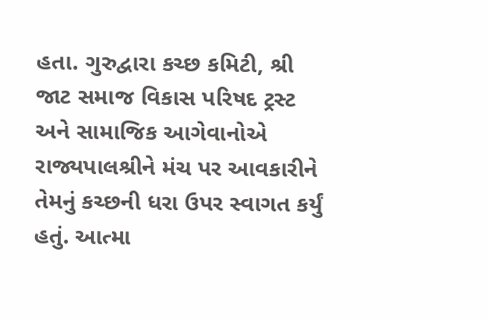હતા. ગુરુદ્વારા કચ્છ કમિટી, શ્રી જાટ સમાજ વિકાસ પરિષદ ટ્રસ્ટ અને સામાજિક આગેવાનોએ રાજ્યપાલશ્રીને મંચ પર આવકારીને તેમનું કચ્છની ધરા ઉપર સ્વાગત કર્યું હતું. આત્મા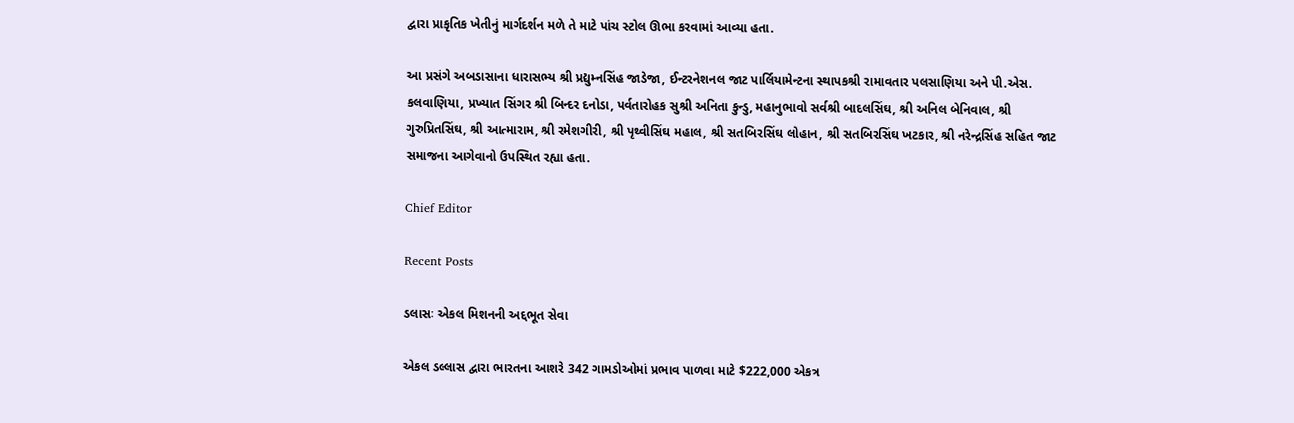દ્વારા પ્રાકૃતિક ખેતીનું માર્ગદર્શન મળે તે માટે પાંચ સ્ટોલ ઊભા કરવામાં આવ્યા હતા.

આ પ્રસંગે અબડાસાના ધારાસભ્ય શ્રી પ્રદ્યુમ્નસિંહ જાડેજા, ઈન્ટરનેશનલ જાટ પાર્લિયામેન્ટના સ્થાપકશ્રી રામાવતાર પલસાણિયા અને પી.એસ. કલવાણિયા, પ્રખ્યાત સિંગર શ્રી બિન્દર દનોડા, પર્વતારોહક સુશ્રી અનિતા કુન્ડુ, મહાનુભાવો સર્વશ્રી બાદલસિંઘ, શ્રી અનિલ બેનિવાલ, શ્રી ગુરુપ્રિતસિંઘ, શ્રી આત્મારામ, શ્રી રમેશગીરી, શ્રી પૃથ્વીસિંઘ મહાલ, શ્રી સતબિરસિંઘ લોહાન, શ્રી સતબિરસિંઘ ખટકાર, શ્રી નરેન્દ્રસિંહ સહિત જાટ સમાજના આગેવાનો ઉપસ્થિત રહ્યા હતા.

Chief Editor

Recent Posts

ડલાસઃ એકલ મિશનની અદ્દભૂત સેવા

એકલ ડલ્લાસ દ્વારા ભારતના આશરે 342 ગામડોઓમાં પ્રભાવ પાળવા માટે $222,000 એકત્ર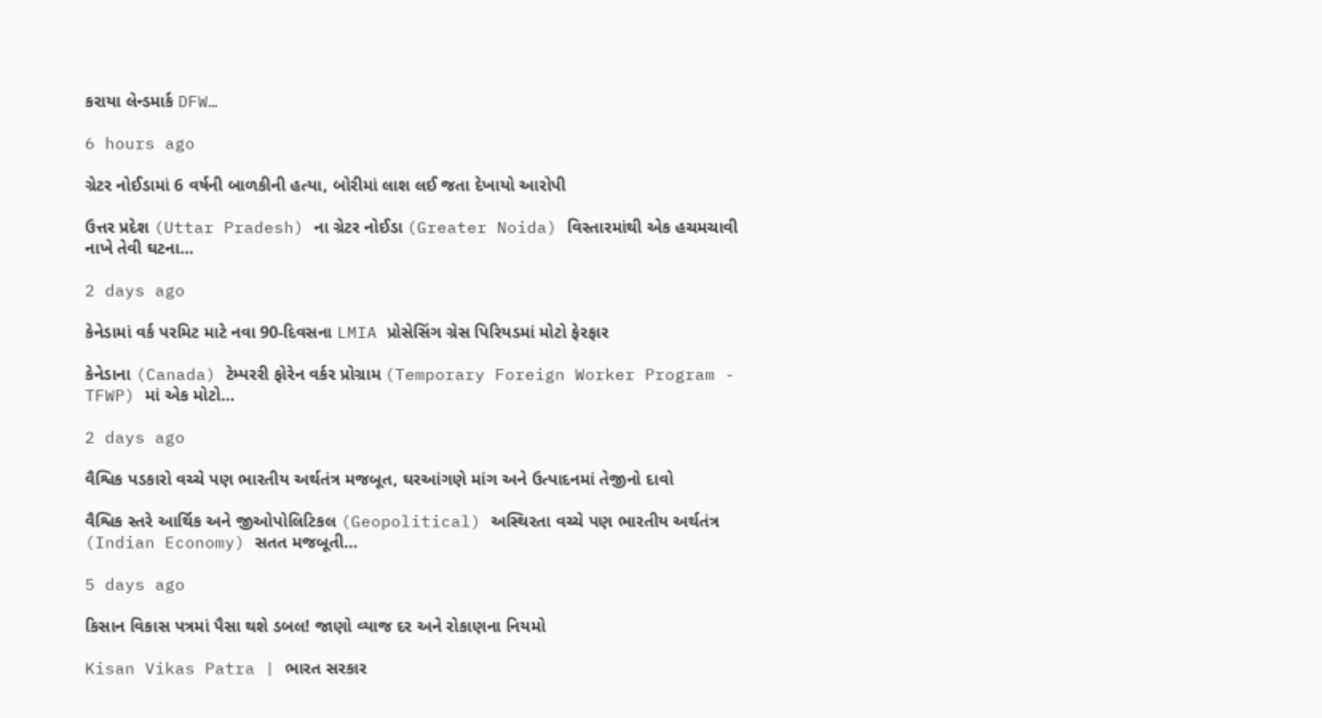કરાયા લેન્ડમાર્ક DFW…

6 hours ago

ગ્રેટર નોઈડામાં 6 વર્ષની બાળકીની હત્યા, બોરીમાં લાશ લઈ જતા દેખાયો આરોપી

ઉત્તર પ્રદેશ (Uttar Pradesh) ના ગ્રેટર નોઈડા (Greater Noida) વિસ્તારમાંથી એક હચમચાવી નાખે તેવી ઘટના…

2 days ago

કેનેડામાં વર્ક પરમિટ માટે નવા 90-દિવસના LMIA પ્રોસેસિંગ ગ્રેસ પિરિયડમાં મોટો ફેરફાર

કેનેડાના (Canada) ટેમ્પરરી ફોરેન વર્કર પ્રોગ્રામ (Temporary Foreign Worker Program - TFWP) માં એક મોટો…

2 days ago

વૈશ્વિક પડકારો વચ્ચે પણ ભારતીય અર્થતંત્ર મજબૂત, ઘરઆંગણે માંગ અને ઉત્પાદનમાં તેજીનો દાવો

વૈશ્વિક સ્તરે આર્થિક અને જીઓપોલિટિકલ (Geopolitical) અસ્થિરતા વચ્ચે પણ ભારતીય અર્થતંત્ર (Indian Economy) સતત મજબૂતી…

5 days ago

કિસાન વિકાસ પત્રમાં પૈસા થશે ડબલ! જાણો વ્યાજ દર અને રોકાણના નિયમો

Kisan Vikas Patra | ભારત સરકાર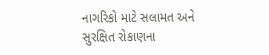નાગરિકો માટે સલામત અને સુરક્ષિત રોકાણના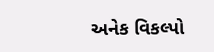અનેક વિકલ્પો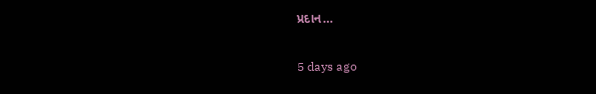પ્રદાન…

5 days ago